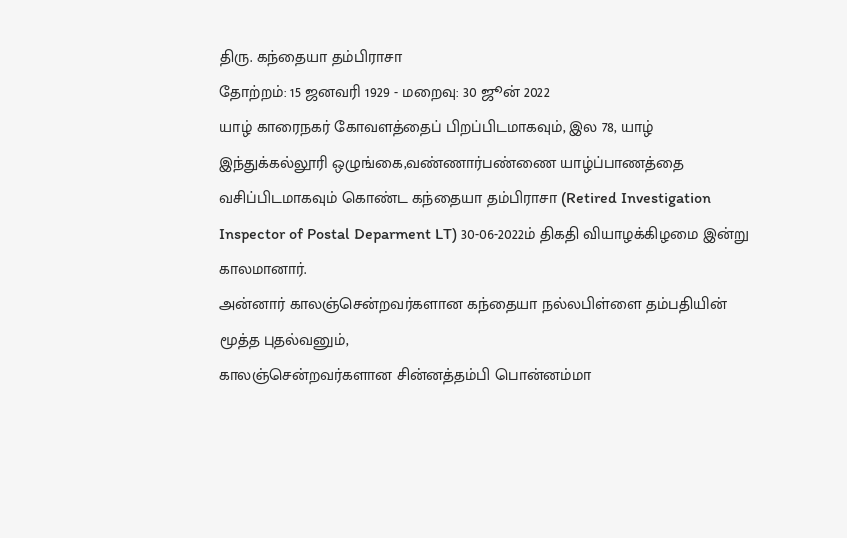திரு. கந்தையா தம்பிராசா
தோற்றம்: 15 ஜனவரி 1929 - மறைவு: 30 ஜூன் 2022
யாழ் காரைநகர் கோவளத்தைப் பிறப்பிடமாகவும், இல 78, யாழ் இந்துக்கல்லூரி ஒழுங்கை,வண்ணார்பண்ணை யாழ்ப்பாணத்தை வசிப்பிடமாகவும் கொண்ட கந்தையா தம்பிராசா (Retired Investigation Inspector of Postal Deparment LT) 30-06-2022ம் திகதி வியாழக்கிழமை இன்று காலமானார்.
அன்னார் காலஞ்சென்றவர்களான கந்தையா நல்லபிள்ளை தம்பதியின் மூத்த புதல்வனும்,
காலஞ்சென்றவர்களான சின்னத்தம்பி பொன்னம்மா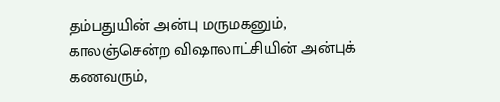தம்பதுயின் அன்பு மருமகனும்,
காலஞ்சென்ற விஷாலாட்சியின் அன்புக் கணவரும்,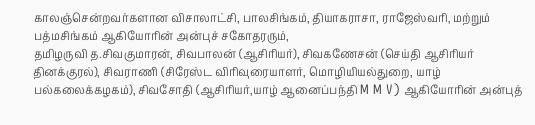காலஞ்சென்றவர்களான விசாலாட்சி, பாலசிங்கம், தியாகராசா, ராஜேஸ்வரி, மற்றும் பத்மசிங்கம் ஆகியோரின் அன்புச் சகோதரரும்,
தமிழருவி த.சிவகுமாரன், சிவபாலன் (ஆசிரியர்), சிவகணேசன் (செய்தி ஆசிரியர் தினக்குரல்), சிவராணி (சிரேஸ்ட விரிவுரையாளர், மொழியியல்துறை, யாழ் பல்கலைக்கழகம்), சிவசோதி (ஆசிரியர்,யாழ் ஆனைப்பந்தி M M V) ஆகியோரின் அன்புத்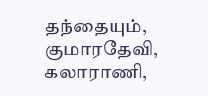தந்தையும்,
குமாரதேவி, கலாராணி,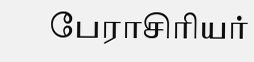பேராசிரியர்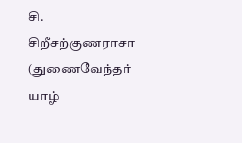சி. சிறீசற்குணராசா (துணைவேந்தர் யாழ்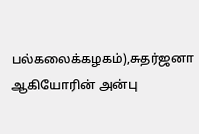பல்கலைக்கழகம்),சுதர்ஜனா ஆகியோரின் அன்பு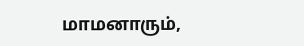மாமனாரும்,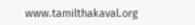www.tamilthakaval.org